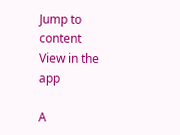Jump to content
View in the app

A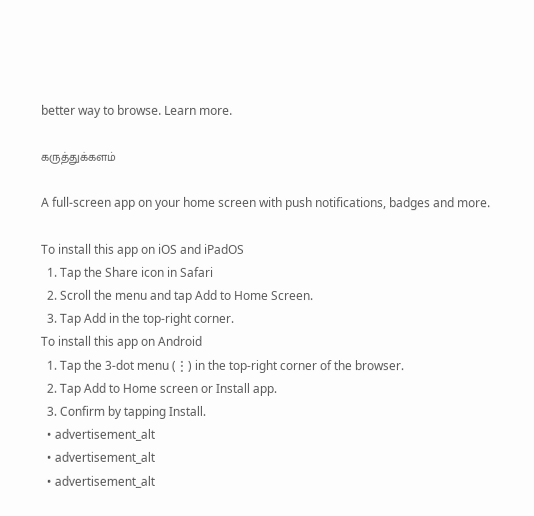better way to browse. Learn more.

கருத்துக்களம்

A full-screen app on your home screen with push notifications, badges and more.

To install this app on iOS and iPadOS
  1. Tap the Share icon in Safari
  2. Scroll the menu and tap Add to Home Screen.
  3. Tap Add in the top-right corner.
To install this app on Android
  1. Tap the 3-dot menu (⋮) in the top-right corner of the browser.
  2. Tap Add to Home screen or Install app.
  3. Confirm by tapping Install.
  • advertisement_alt
  • advertisement_alt
  • advertisement_alt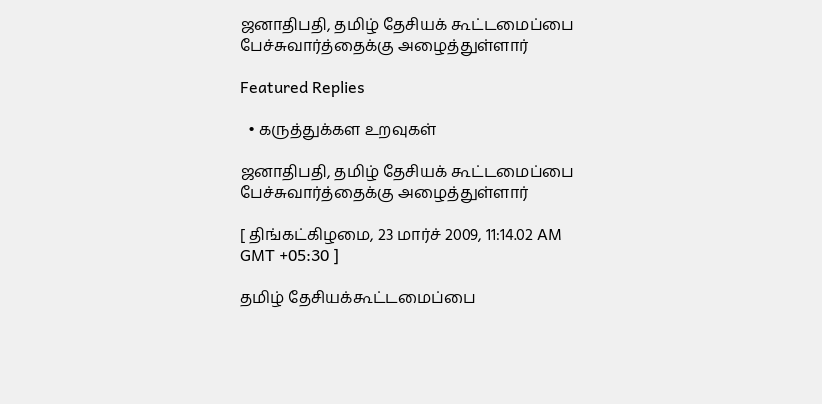ஜனாதிபதி, தமிழ் தேசியக் கூட்டமைப்பை பேச்சுவார்த்தைக்கு அழைத்துள்ளார்

Featured Replies

  • கருத்துக்கள உறவுகள்

ஜனாதிபதி, தமிழ் தேசியக் கூட்டமைப்பை பேச்சுவார்த்தைக்கு அழைத்துள்ளார்

[ திங்கட்கிழமை, 23 மார்ச் 2009, 11:14.02 AM GMT +05:30 ]

தமிழ் தேசியக்கூட்டமைப்பை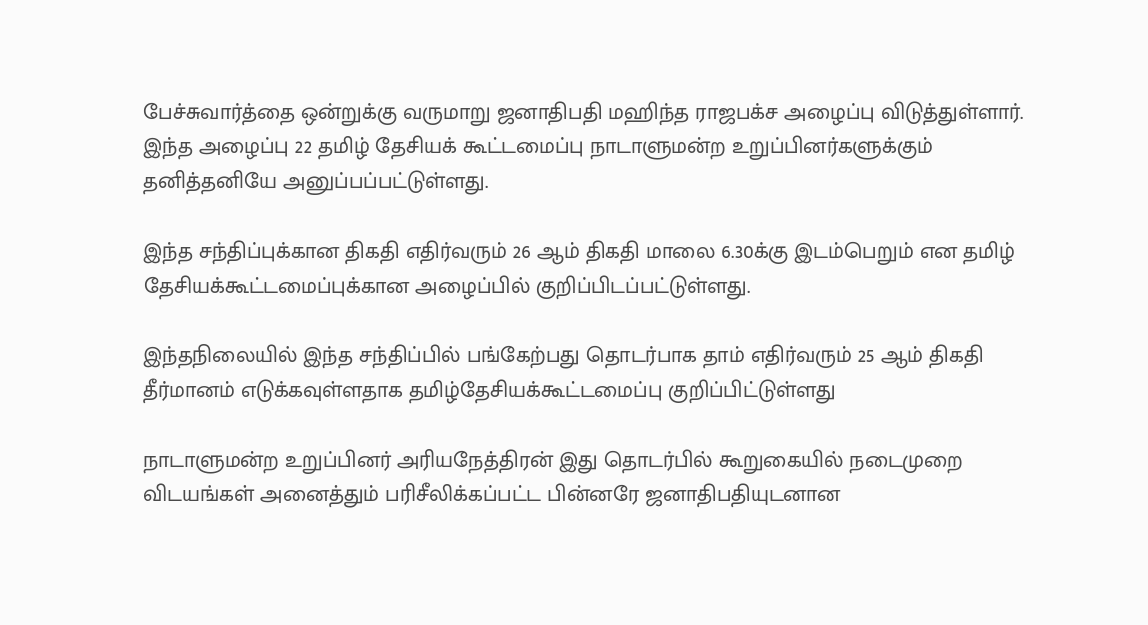பேச்சுவார்த்தை ஒன்றுக்கு வருமாறு ஜனாதிபதி மஹிந்த ராஜபக்ச அழைப்பு விடுத்துள்ளார். இந்த அழைப்பு 22 தமிழ் தேசியக் கூட்டமைப்பு நாடாளுமன்ற உறுப்பினர்களுக்கும் தனித்தனியே அனுப்பப்பட்டுள்ளது.

இந்த சந்திப்புக்கான திகதி எதிர்வரும் 26 ஆம் திகதி மாலை 6.30க்கு இடம்பெறும் என தமிழ் தேசியக்கூட்டமைப்புக்கான அழைப்பில் குறிப்பிடப்பட்டுள்ளது.

இந்தநிலையில் இந்த சந்திப்பில் பங்கேற்பது தொடர்பாக தாம் எதிர்வரும் 25 ஆம் திகதி தீர்மானம் எடுக்கவுள்ளதாக தமிழ்தேசியக்கூட்டமைப்பு குறிப்பிட்டுள்ளது

நாடாளுமன்ற உறுப்பினர் அரியநேத்திரன் இது தொடர்பில் கூறுகையில் நடைமுறை விடயங்கள் அனைத்தும் பரிசீலிக்கப்பட்ட பின்னரே ஜனாதிபதியுடனான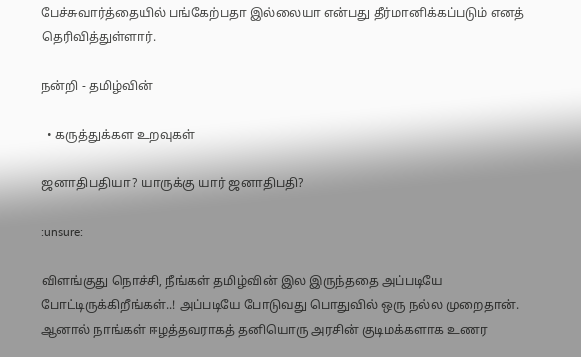பேச்சுவார்த்தையில் பங்கேற்பதா இல்லையா என்பது தீர்மானிக்கப்படும் எனத் தெரிவித்துள்ளார்.

நன்றி - தமிழ்வின்

  • கருத்துக்கள உறவுகள்

ஜனாதிபதியா? யாருக்கு யார் ஜனாதிபதி?

:unsure:

விளங்குது நொச்சி, நீங்கள் தமிழ்வின் இல இருந்ததை அப்படியே போட்டிருக்கிறீங்கள்..! அப்படியே போடுவது பொதுவில் ஒரு நல்ல முறைதான். ஆனால் நாங்கள் ஈழத்தவராகத் தனியொரு அரசின் குடிமக்களாக உணர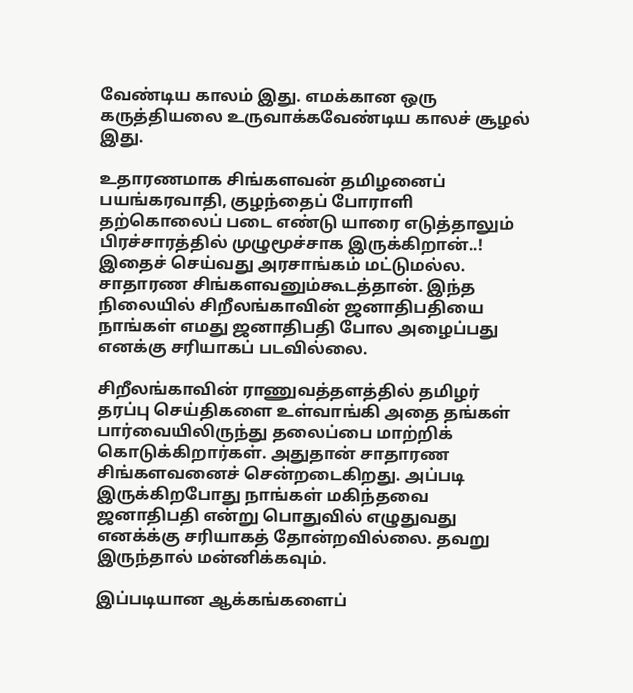வேண்டிய காலம் இது. எமக்கான ஒரு கருத்தியலை உருவாக்கவேண்டிய காலச் சூழல் இது.

உதாரணமாக சிங்களவன் தமிழனைப் பயங்கரவாதி, குழந்தைப் போராளி தற்கொலைப் படை எண்டு யாரை எடுத்தாலும் பிரச்சாரத்தில் முழுமூச்சாக இருக்கிறான்..! இதைச் செய்வது அரசாங்கம் மட்டுமல்ல. சாதாரண சிங்களவனும்கூடத்தான். இந்த நிலையில் சிறீலங்காவின் ஜனாதிபதியை நாங்கள் எமது ஜனாதிபதி போல அழைப்பது எனக்கு சரியாகப் படவில்லை.

சிறீலங்காவின் ராணுவத்தளத்தில் தமிழர் தரப்பு செய்திகளை உள்வாங்கி அதை தங்கள் பார்வையிலிருந்து தலைப்பை மாற்றிக் கொடுக்கிறார்கள். அதுதான் சாதாரண சிங்களவனைச் சென்றடைகிறது. அப்படி இருக்கிறபோது நாங்கள் மகிந்தவை ஜனாதிபதி என்று பொதுவில் எழுதுவது எனக்க்கு சரியாகத் தோன்றவில்லை. தவறு இருந்தால் மன்னிக்கவும்.

இப்படியான ஆக்கங்களைப்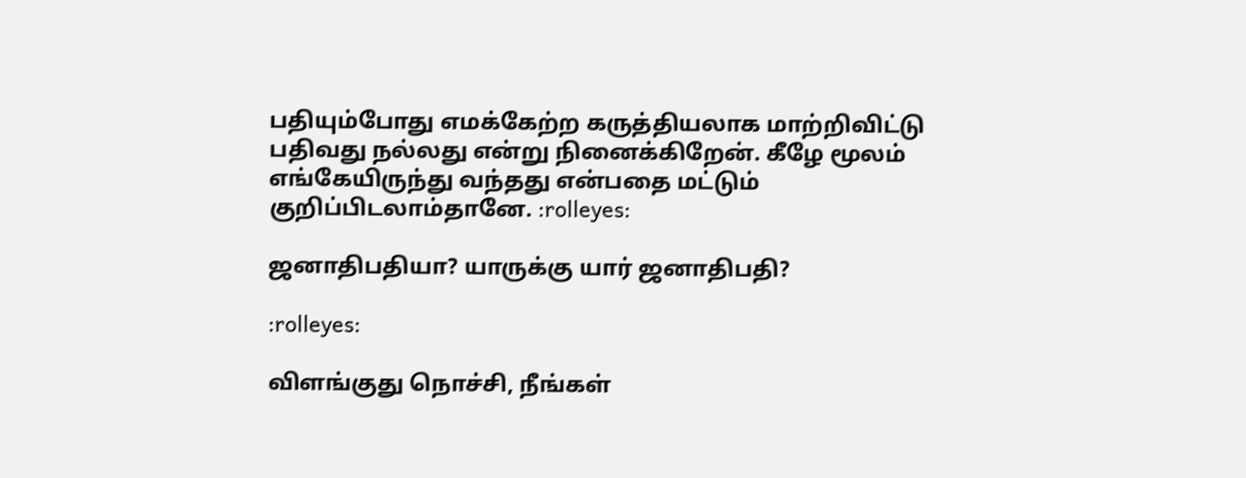பதியும்போது எமக்கேற்ற கருத்தியலாக மாற்றிவிட்டு பதிவது நல்லது என்று நினைக்கிறேன். கீழே மூலம் எங்கேயிருந்து வந்தது என்பதை மட்டும் குறிப்பிடலாம்தானே. :rolleyes:

ஜனாதிபதியா? யாருக்கு யார் ஜனாதிபதி?

:rolleyes:

விளங்குது நொச்சி, நீங்கள்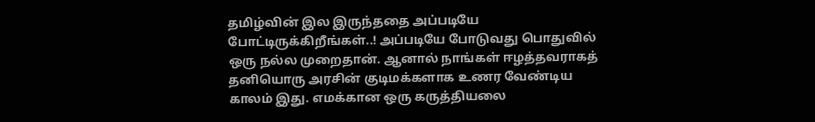தமிழ்வின் இல இருந்ததை அப்படியே போட்டிருக்கிறீங்கள்..! அப்படியே போடுவது பொதுவில் ஒரு நல்ல முறைதான். ஆனால் நாங்கள் ஈழத்தவராகத் தனியொரு அரசின் குடிமக்களாக உணர வேண்டிய காலம் இது. எமக்கான ஒரு கருத்தியலை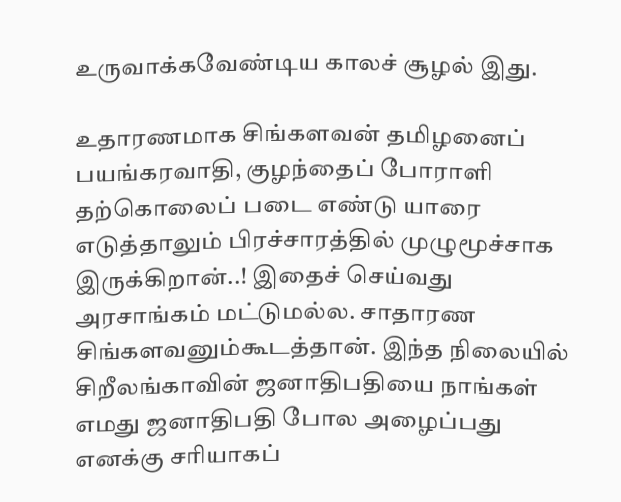உருவாக்கவேண்டிய காலச் சூழல் இது.

உதாரணமாக சிங்களவன் தமிழனைப் பயங்கரவாதி, குழந்தைப் போராளி தற்கொலைப் படை எண்டு யாரை எடுத்தாலும் பிரச்சாரத்தில் முழுமூச்சாக இருக்கிறான்..! இதைச் செய்வது அரசாங்கம் மட்டுமல்ல. சாதாரண சிங்களவனும்கூடத்தான். இந்த நிலையில் சிறீலங்காவின் ஜனாதிபதியை நாங்கள் எமது ஜனாதிபதி போல அழைப்பது எனக்கு சரியாகப்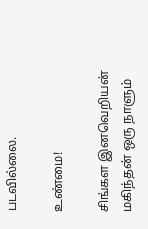படவில்லை.

உண்மை!

சிங்கள இனவெறியன் மகிந்தன் ஒரு நாளும்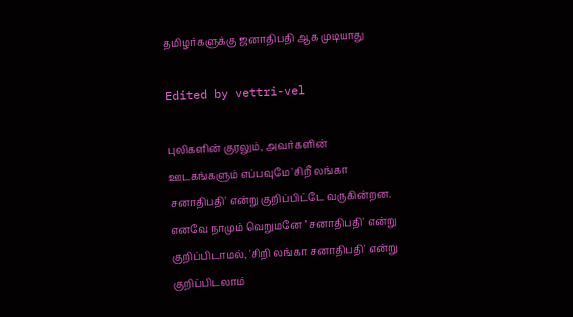தமிழர்களுக்கு ஜனாதிபதி ஆக முடியாது

Edited by vettri-vel

புலிகளின் குரலும், அவர்களின் ஊடகங்களும் எப்பவுமே 'சிறீ லங்கா சனாதிபதி' என்று குறிப்பிட்டே வருகின்றன. எனவே நாமும் வெறுமனே ''சனாதிபதி' என்று குறிப்பிடாமல், 'சிறி லங்கா சனாதிபதி' என்று குறிப்பிடலாம்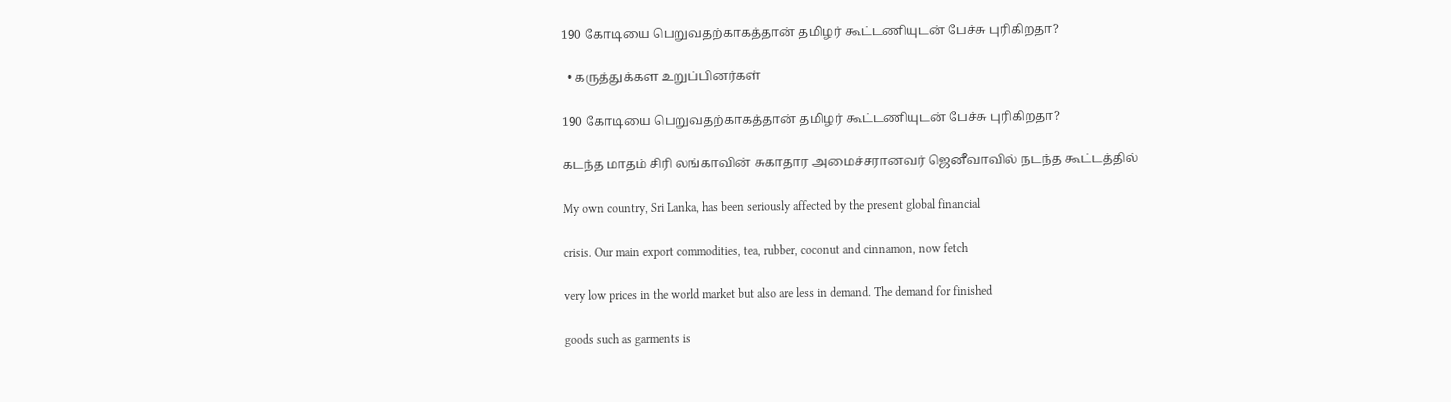190 கோடியை பெறுவதற்காகத்தான் தமிழர் கூட்டணியுடன் பேச்சு புரிகிறதா?

  • கருத்துக்கள உறுப்பினர்கள்

190 கோடியை பெறுவதற்காகத்தான் தமிழர் கூட்டணியுடன் பேச்சு புரிகிறதா?

கடந்த மாதம் சிரி லங்காவின் சுகாதார அமைச்சரானவர் ஜெனீவாவில் நடந்த கூட்டத்தில்

My own country, Sri Lanka, has been seriously affected by the present global financial

crisis. Our main export commodities, tea, rubber, coconut and cinnamon, now fetch

very low prices in the world market but also are less in demand. The demand for finished

goods such as garments is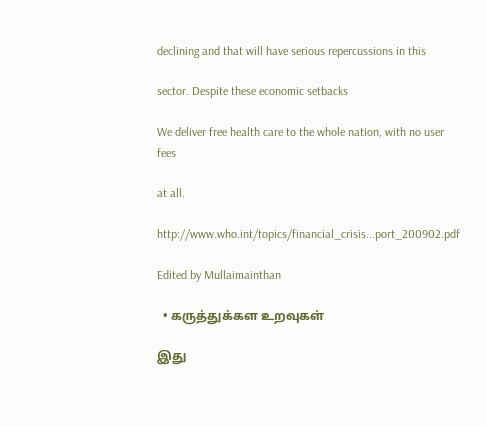declining and that will have serious repercussions in this

sector. Despite these economic setbacks

We deliver free health care to the whole nation, with no user fees

at all.

http://www.who.int/topics/financial_crisis...port_200902.pdf

Edited by Mullaimainthan

  • கருத்துக்கள உறவுகள்

இது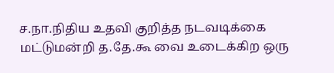ச.நா.நிதிய உதவி குறித்த நடவடிக்கை மட்டுமன்றி த.தே.கூ வை உடைக்கிற ஒரு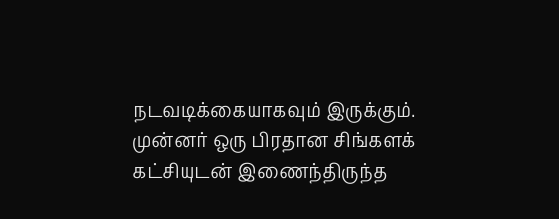நடவடிக்கையாகவும் இருக்கும். முன்னர் ஒரு பிரதான சிங்களக் கட்சியுடன் இணைந்திருந்த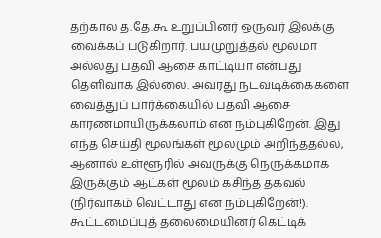தற்கால த.தே.கூ உறுப்பினர் ஒருவர் இலக்கு வைக்கப் படுகிறார். பயமுறுத்தல் மூலமா அல்லது பதவி ஆசை காட்டியா என்பது தெளிவாக இல்லை. அவரது நடவடிக்கைகளை வைத்துப் பார்க்கையில் பதவி ஆசை காரணமாயிருக்கலாம் என நம்புகிறேன். இது எந்த செய்தி மூலங்கள் மூலமும் அறிந்ததல்ல, ஆனால் உள்ளூரில் அவருக்கு நெருக்கமாக இருக்கும் ஆட்கள் மூலம் கசிந்த தகவல் (நிர்வாகம் வெட்டாது என நம்புகிறேன்!). கூட்டமைப்புத் தலைமையினர் கெட்டிக்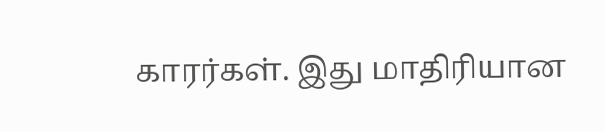காரர்கள். இது மாதிரியான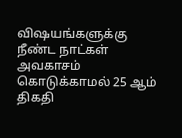விஷயங்களுக்கு நீண்ட நாட்கள் அவகாசம் கொடுக்காமல் 25 ஆம் திகதி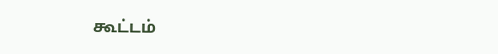கூட்டம்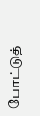போட்டுத்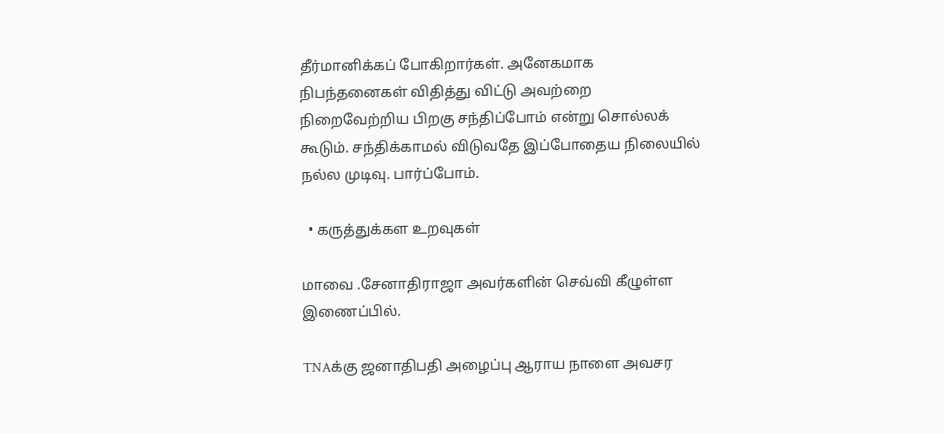தீர்மானிக்கப் போகிறார்கள். அனேகமாக நிபந்தனைகள் விதித்து விட்டு அவற்றை நிறைவேற்றிய பிறகு சந்திப்போம் என்று சொல்லக் கூடும். சந்திக்காமல் விடுவதே இப்போதைய நிலையில் நல்ல முடிவு. பார்ப்போம்.

  • கருத்துக்கள உறவுகள்

மாவை .சேனாதிராஜா அவர்களின் செவ்வி கீழுள்ள இணைப்பில்.

TNAக்கு ஜனாதிபதி அழைப்பு ஆராய நாளை அவசர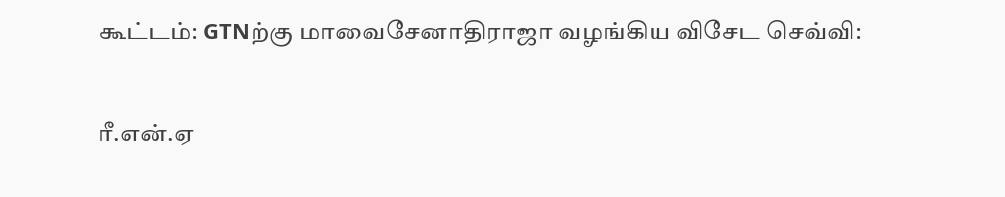கூட்டம்: GTNற்கு மாவைசேனாதிராஜா வழங்கிய விசேட செவ்வி:

ரீ.என்.ஏ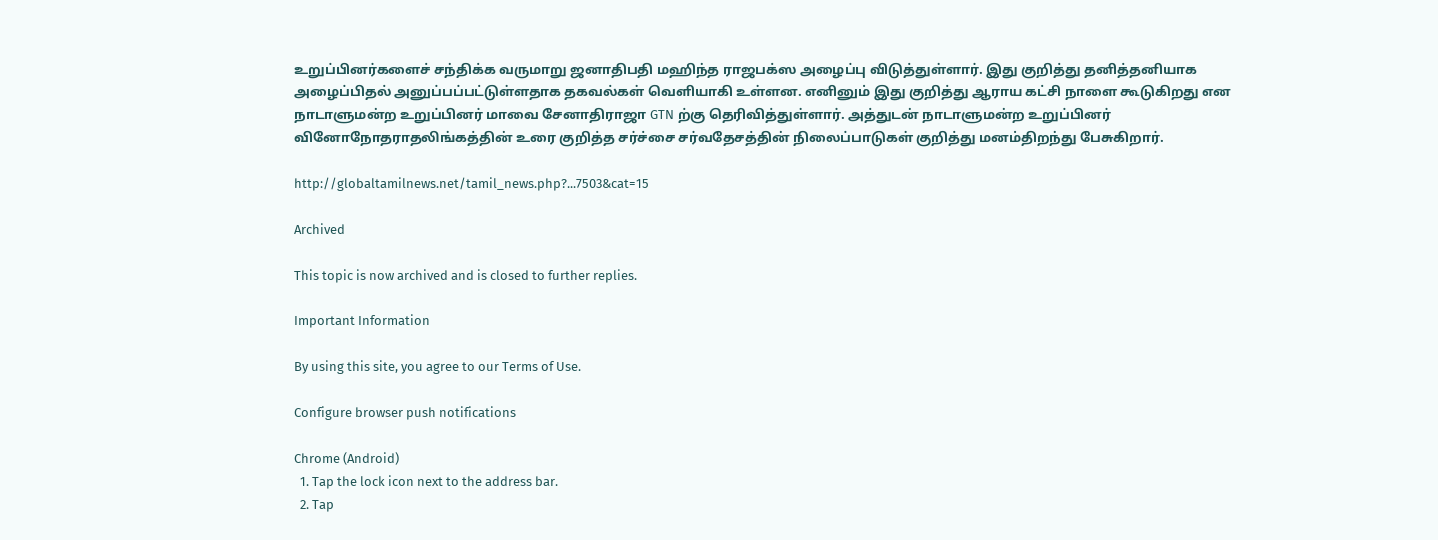உறுப்பினர்களைச் சந்திக்க வருமாறு ஜனாதிபதி மஹிந்த ராஜபக்ஸ அழைப்பு விடுத்துள்ளார். இது குறித்து தனித்தனியாக அழைப்பிதல் அனுப்பப்பட்டுள்ளதாக தகவல்கள் வெளியாகி உள்ளன. எனினும் இது குறித்து ஆராய கட்சி நாளை கூடுகிறது என நாடாளுமன்ற உறுப்பினர் மாவை சேனாதிராஜா GTN ற்கு தெரிவித்துள்ளார். அத்துடன் நாடாளுமன்ற உறுப்பினர் வினோநோதராதலிங்கத்தின் உரை குறித்த சர்ச்சை சர்வதேசத்தின் நிலைப்பாடுகள் குறித்து மனம்திறந்து பேசுகிறார்.

http://globaltamilnews.net/tamil_news.php?...7503&cat=15

Archived

This topic is now archived and is closed to further replies.

Important Information

By using this site, you agree to our Terms of Use.

Configure browser push notifications

Chrome (Android)
  1. Tap the lock icon next to the address bar.
  2. Tap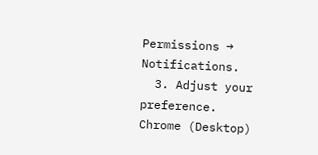Permissions → Notifications.
  3. Adjust your preference.
Chrome (Desktop)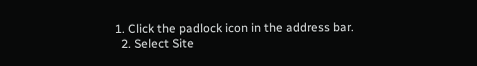1. Click the padlock icon in the address bar.
  2. Select Site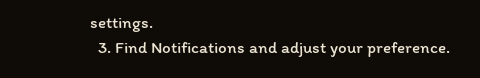settings.
  3. Find Notifications and adjust your preference.